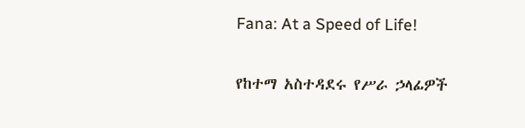Fana: At a Speed of Life!

የከተማ አስተዳደሩ የሥራ ኃላፊዎች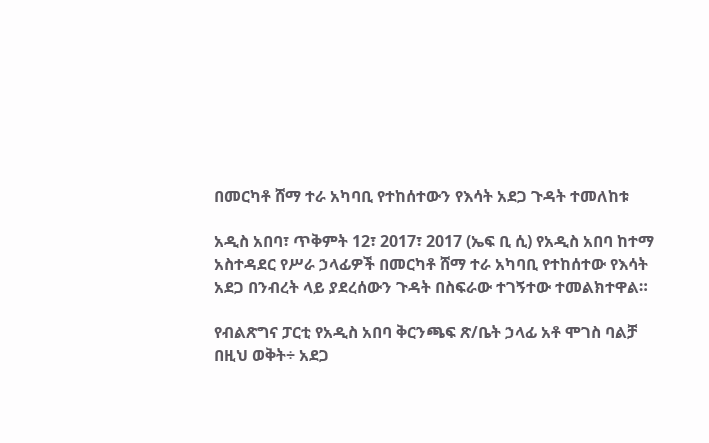በመርካቶ ሸማ ተራ አካባቢ የተከሰተውን የእሳት አደጋ ጉዳት ተመለከቱ

አዲስ አበባ፣ ጥቅምት 12፣ 2017፣ 2017 (ኤፍ ቢ ሲ) የአዲስ አበባ ከተማ አስተዳደር የሥራ ኃላፊዎች በመርካቶ ሸማ ተራ አካባቢ የተከሰተው የእሳት አደጋ በንብረት ላይ ያደረሰውን ጉዳት በስፍራው ተገኝተው ተመልክተዋል።

የብልጽግና ፓርቲ የአዲስ አበባ ቅርንጫፍ ጽ/ቤት ኃላፊ አቶ ሞገስ ባልቻ በዚህ ወቅት÷ አደጋ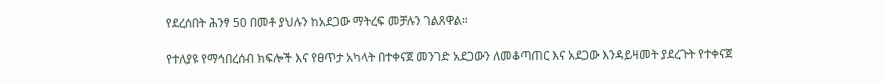የደረሰበት ሕንፃ 50 በመቶ ያህሉን ከአደጋው ማትረፍ መቻሉን ገልጸዋል።

የተለያዩ የማኅበረሰብ ክፍሎች እና የፀጥታ አካላት በተቀናጀ መንገድ አደጋውን ለመቆጣጠር እና አደጋው እንዳይዛመት ያደረጉት የተቀናጀ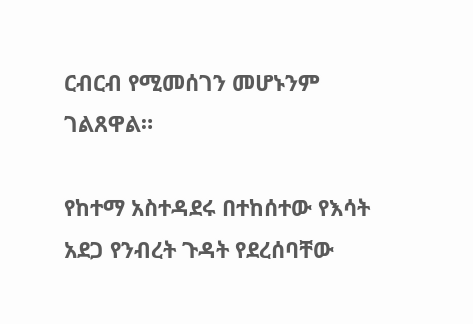ርብርብ የሚመሰገን መሆኑንም ገልጸዋል።

የከተማ አስተዳደሩ በተከሰተው የእሳት አደጋ የንብረት ጉዳት የደረሰባቸው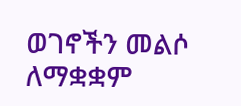ወገኖችን መልሶ ለማቋቋም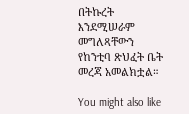በትኩረት እንደሚሠራም መግለጻቸውን የከንቲባ ጽህፈት ቤት መረጃ አመልክቷል።

You might also like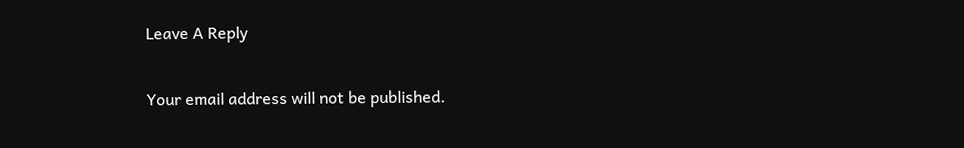Leave A Reply

Your email address will not be published.